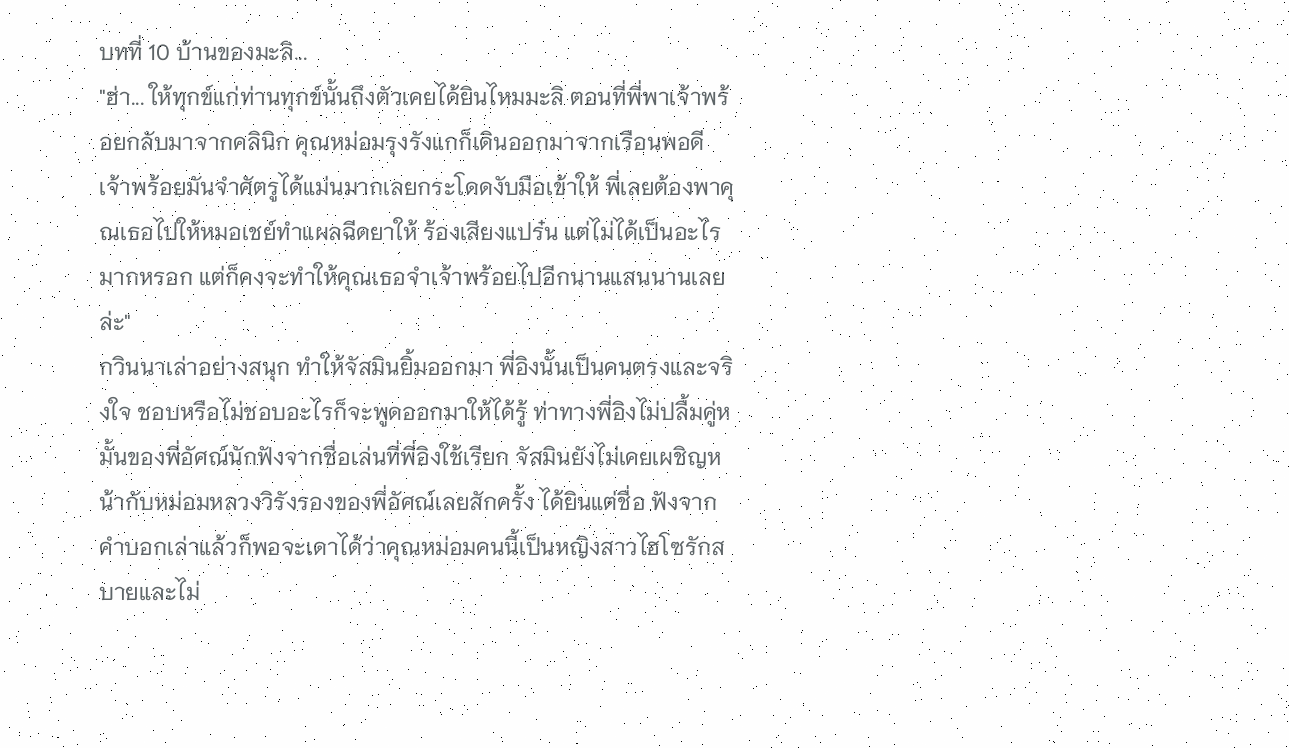บทที่ 10 บ้านของมะลิ...
"ฮ่า... ให้ทุกข์แก่ท่านทุกข์นั้นถึงตัวเคยได้ยินไหมมะลิ ตอนที่พี่พาเจ้าพร้อยกลับมาจากคลินิก คุณหม่อมรุงรังแกก็เดินออกมาจากเรือนพอดี เจ้าพร้อยมันจำศัตรูได้แม่นมากเลยกระโดดงับมือเข้าให้ พี่เลยต้องพาคุณเธอไปให้หมอเชย์ทำแผลฉีดยาให้ ร้องเสียงแปร๋น แต่ไม่ได้เป็นอะไรมากหรอก แต่ก็คงจะทำให้คุณเธอจำเจ้าพร้อยไปอีกนานแสนนานเลยล่ะ"
กวินนาเล่าอย่างสนุก ทำให้จัสมินยิ้มออกมา พี่อิงนั้นเป็นคนตรงและจริงใจ ชอบหรือไม่ชอบอะไรก็จะพูดออกมาให้ได้รู้ ท่าทางพี่อิงไม่ปลื้มคู่หมั้นของพี่อัศณ์นักฟังจากชื่อเล่นที่พี่อิงใช้เรียก จัสมินยังไม่เคยเผชิญหน้ากับหม่อมหลวงวิรังรองของพี่อัศณ์เลยสักครั้ง ได้ยินแต่ชื่อ ฟังจากคำบอกเล่าแล้วก็พอจะเดาได้ว่าคุณหม่อมคนนี้เป็นหญิงสาวไฮโซรักสบายและไม่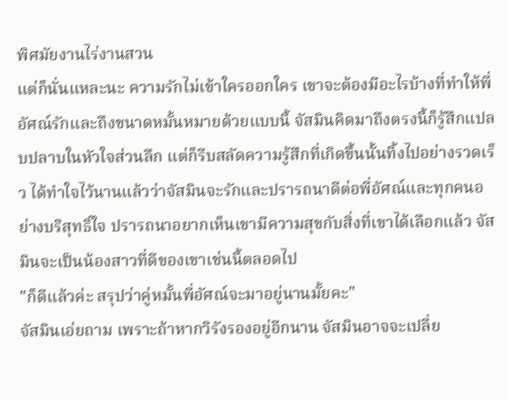พิศมัยงานไร่งานสวน
แต่ก็นั่นแหละนะ ความรักไม่เข้าใครออกใคร เขาจะต้องมีอะไรบ้างที่ทำให้พี่อัศณ์รักและถึงขนาดหมั้นหมายด้วยแบบนี้ จัสมินคิดมาถึงตรงนี้ก็รู้สึกแปลบปลาบในหัวใจส่วนลึก แต่ก็รีบสลัดความรู้สึกที่เกิดขึ้นนั้นทิ้งไปอย่างรวดเร็ว ได้ทำใจไว้นานแล้วว่าจัสมินจะรักและปรารถนาดีต่อพี่อัศณ์และทุกคนอย่างบริสุทธิ์ใจ ปรารถนาอยากเห็นเขามีความสุขกับสิ่งที่เขาได้เลือกแล้ว จัสมินจะเป็นน้องสาวที่ดีของเขาเช่นนี้ตลอดไป
"ก็ดีแล้วค่ะ สรุปว่าคู่หมั้นพี่อัศณ์จะมาอยู่นานมั้ยคะ"
จัสมินเอ่ยถาม เพราะถ้าหากวิรังรองอยู่อีกนาน จัสมินอาจจะเปลี่ย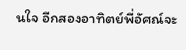นใจ อีกสองอาทิตย์พี่อัศณ์จะ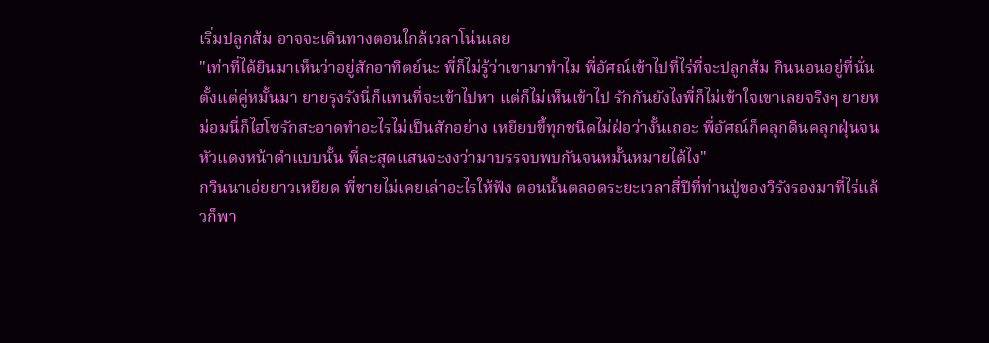เริ่มปลูกส้ม อาจจะเดินทางตอนใกล้เวลาโน่นเลย
"เท่าที่ได้ยินมาเห็นว่าอยู่สักอาทิตย์นะ พี่ก็ไม่รู้ว่าเขามาทำไม พี่อัศณ์เข้าไปที่ไร่ที่จะปลูกส้ม กินนอนอยู่ที่นั่นตั้งแต่คู่หมั้นมา ยายรุงรังนี่ก็แทนที่จะเข้าไปหา แต่ก็ไม่เห็นเข้าไป รักกันยังไงพี่ก็ไม่เข้าใจเขาเลยจริงๆ ยายหม่อมนี่ก็ไฮโซรักสะอาดทำอะไรไม่เป็นสักอย่าง เหยียบขี้ทุกชนิดไม่ฝ่อว่างั้นเถอะ พี่อัศณ์ก็คลุกดินคลุกฝุ่นจนหัวแดงหน้าดำแบบนั้น พี่ละสุดแสนจะงงว่ามาบรรจบพบกันจนหมั้นหมายได้ไง"
กวินนาเอ่ยยาวเหยียด พี่ชายไม่เคยเล่าอะไรให้ฟัง ตอนนั้นตลอดระยะเวลาสี่ปีที่ท่านปู่ของวิรังรองมาที่ไร่แล้วก็พา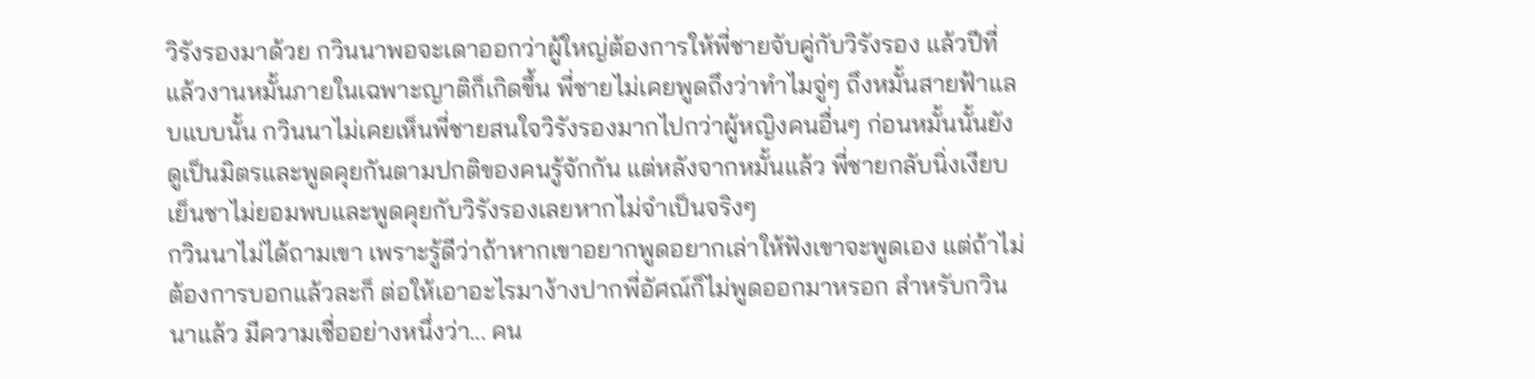วิรังรองมาด้วย กวินนาพอจะเดาออกว่าผู้ใหญ่ต้องการให้พี่ชายจับคู่กับวิรังรอง แล้วปีที่แล้วงานหมั้นภายในเฉพาะญาติก็เกิดขึ้น พี่ชายไม่เคยพูดถึงว่าทำไมจู่ๆ ถึงหมั้นสายฟ้าแลบแบบนั้น กวินนาไม่เคยเห็นพี่ชายสนใจวิรังรองมากไปกว่าผู้หญิงคนอื่นๆ ก่อนหมั้นนั้นยังดูเป็นมิตรและพูดคุยกันตามปกติของคนรู้จักกัน แต่หลังจากหมั้นแล้ว พี่ชายกลับนิ่งเงียบเย็นชาไม่ยอมพบและพูดคุยกับวิรังรองเลยหากไม่จำเป็นจริงๆ
กวินนาไม่ได้ถามเขา เพราะรู้ดีว่าถ้าหากเขาอยากพูดอยากเล่าให้ฟังเขาจะพูดเอง แต่ถ้าไม่ต้องการบอกแล้วละก็ ต่อให้เอาอะไรมาง้างปากพี่อัศณ์ก็ไม่พูดออกมาหรอก สำหรับกวินนาแล้ว มีความเชื่ออย่างหนึ่งว่า... คน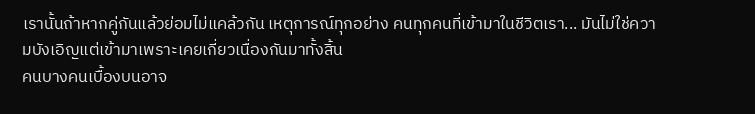เรานั้นถ้าหากคู่กันแล้วย่อมไม่แคล้วกัน เหตุการณ์ทุกอย่าง คนทุกคนที่เข้ามาในชีวิตเรา... มันไม่ใช่ความบังเอิญแต่เข้ามาเพราะเคยเกี่ยวเนื่องกันมาทั้งสิ้น
คนบางคนเบื้องบนอาจ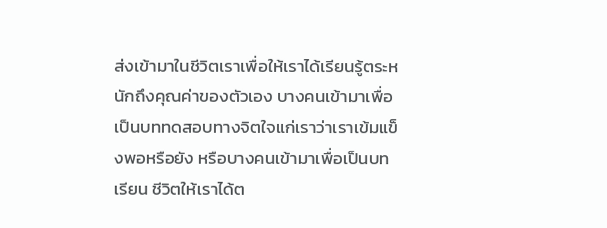ส่งเข้ามาในชีวิตเราเพื่อให้เราได้เรียนรู้ตระหนักถึงคุณค่าของตัวเอง บางคนเข้ามาเพื่อเป็นบททดสอบทางจิตใจแก่เราว่าเราเข้มแข็งพอหรือยัง หรือบางคนเข้ามาเพื่อเป็นบทเรียน ชีวิตให้เราได้ต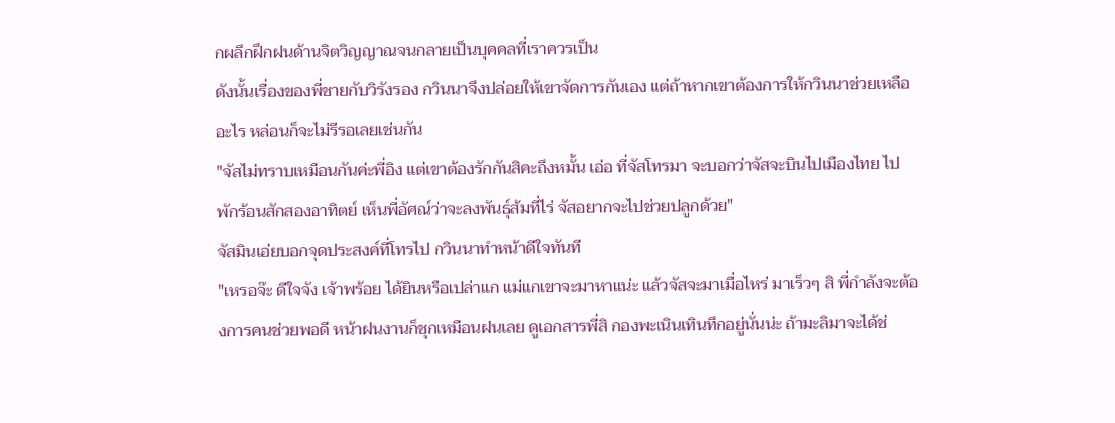กผลึกฝึกฝนด้านจิตวิญญาณจนกลายเป็นบุคคลที่เราควรเป็น
ดังนั้นเรื่องของพี่ชายกับวิรังรอง กวินนาจึงปล่อยให้เขาจัดการกันเอง แต่ถ้าหากเขาต้องการให้กวินนาช่วยเหลืออะไร หล่อนก็จะไม่รีรอเลยเช่นกัน
"จัสไม่ทราบเหมือนกันค่ะพี่อิง แต่เขาต้องรักกันสิคะถึงหมั้น เอ่อ ที่จัสโทรมา จะบอกว่าจัสจะบินไปเมืองไทย ไปพักร้อนสักสองอาทิตย์ เห็นพี่อัศณ์ว่าจะลงพันธุ์ส้มที่ไร่ จัสอยากจะไปช่วยปลูกด้วย"
จัสมินเอ่ยบอกจุดประสงค์ที่โทรไป กวินนาทำหน้าดีใจทันที
"เหรอจ๊ะ ดีใจจัง เจ้าพร้อย ได้ยินหรือเปล่าแก แม่แกเขาจะมาหาแน่ะ แล้วจัสจะมาเมื่อไหร่ มาเร็วๆ สิ พี่กำลังจะต้องการคนช่วยพอดี หน้าฝนงานก็ชุกเหมือนฝนเลย ดูเอกสารพี่สิ กองพะเนินเทินทึกอยู่นั่นน่ะ ถ้ามะลิมาจะได้ช่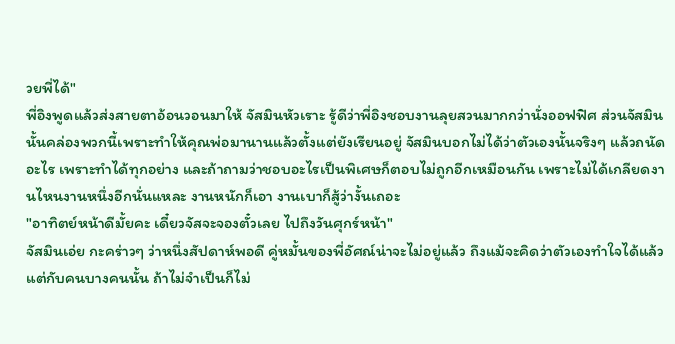วยพี่ได้"
พี่อิงพูดแล้วส่งสายตาอ้อนวอนมาให้ จัสมินหัวเราะ รู้ดีว่าพี่อิงชอบงานลุยสวนมากกว่านั่งออฟฟิศ ส่วนจัสมินนั้นคล่องพวกนี้เพราะทำให้คุณพ่อมานานแล้วตั้งแต่ยังเรียนอยู่ จัสมินบอกไม่ได้ว่าตัวเองนั้นจริงๆ แล้วถนัดอะไร เพราะทำได้ทุกอย่าง และถ้าถามว่าชอบอะไรเป็นพิเศษก็ตอบไม่ถูกอีกเหมือนกัน เพราะไม่ได้เกลียดงานไหนงานหนึ่งอีกนั่นแหละ งานหนักก็เอา งานเบาก็สู้ว่างั้นเถอะ
"อาทิตย์หน้าดีมั้ยคะ เดี๋ยวจัสจะจองตั๋วเลย ไปถึงวันศุกร์หน้า"
จัสมินเอ่ย กะคร่าวๆ ว่าหนึ่งสัปดาห์พอดี คู่หมั้นของพี่อัศณ์น่าจะไม่อยู่แล้ว ถึงแม้จะคิดว่าตัวเองทำใจได้แล้ว แต่กับคนบางคนนั้น ถ้าไม่จำเป็นก็ไม่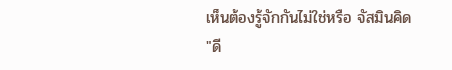เห็นต้องรู้จักกันไม่ใช่หรือ จัสมินคิด
"ดี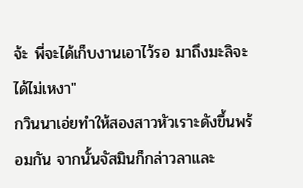จ้ะ พี่จะได้เก็บงานเอาไว้รอ มาถึงมะลิจะได้ไม่เหงา"
กวินนาเอ่ยทำให้สองสาวหัวเราะดังขึ้นพร้อมกัน จากนั้นจัสมินก็กล่าวลาและ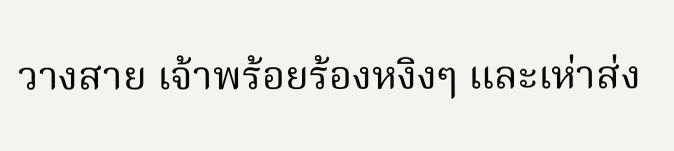วางสาย เจ้าพร้อยร้องหงิงๆ และเห่าส่ง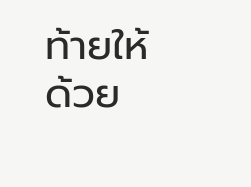ท้ายให้ด้วย